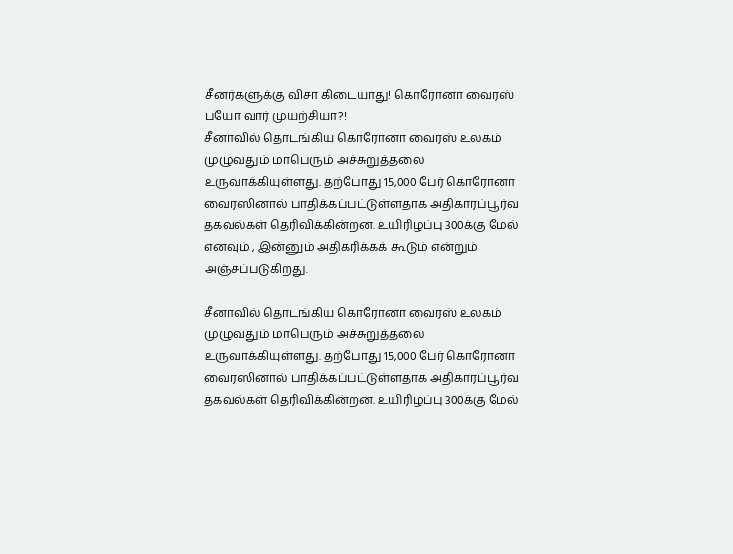சீனர்களுக்கு விசா கிடையாது! கொரோனா வைரஸ் பயோ வார் முயற்சியா?!
சீனாவில் தொடங்கிய கொரோனா வைரஸ் உலகம் முழுவதும் மாபெரும் அச்சுறுத்தலை உருவாக்கியுள்ளது. தற்போது 15,000 பேர் கொரோனா வைரஸினால் பாதிக்கப்பட்டுள்ளதாக அதிகாரப்பூர்வ தகவல்கள் தெரிவிக்கின்றன. உயிரிழப்பு 300க்கு மேல் எனவும் , இன்னும் அதிகரிக்கக் கூடும் என்றும் அஞ்சப்படுகிறது.

சீனாவில் தொடங்கிய கொரோனா வைரஸ் உலகம் முழுவதும் மாபெரும் அச்சுறுத்தலை உருவாக்கியுள்ளது. தற்போது 15,000 பேர் கொரோனா வைரஸினால் பாதிக்கப்பட்டுள்ளதாக அதிகாரப்பூர்வ தகவல்கள் தெரிவிக்கின்றன. உயிரிழப்பு 300க்கு மேல்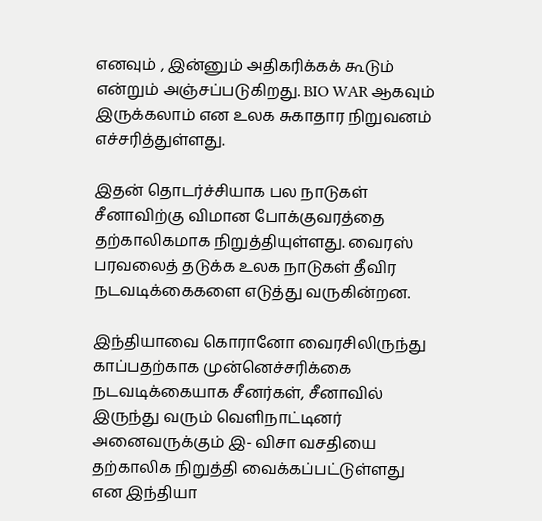எனவும் , இன்னும் அதிகரிக்கக் கூடும் என்றும் அஞ்சப்படுகிறது. BIO WAR ஆகவும் இருக்கலாம் என உலக சுகாதார நிறுவனம் எச்சரித்துள்ளது.

இதன் தொடர்ச்சியாக பல நாடுகள் சீனாவிற்கு விமான போக்குவரத்தை தற்காலிகமாக நிறுத்தியுள்ளது. வைரஸ் பரவலைத் தடுக்க உலக நாடுகள் தீவிர நடவடிக்கைகளை எடுத்து வருகின்றன.

இந்தியாவை கொரானோ வைரசிலிருந்து காப்பதற்காக முன்னெச்சரிக்கை நடவடிக்கையாக சீனர்கள், சீனாவில் இருந்து வரும் வெளிநாட்டினர் அனைவருக்கும் இ- விசா வசதியை தற்காலிக நிறுத்தி வைக்கப்பட்டுள்ளது என இந்தியா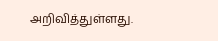அறிவித்துள்ளது.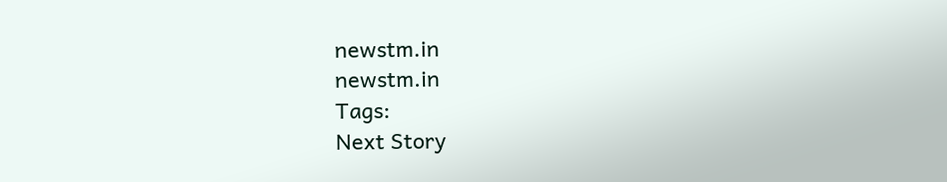newstm.in
newstm.in
Tags:
Next Story